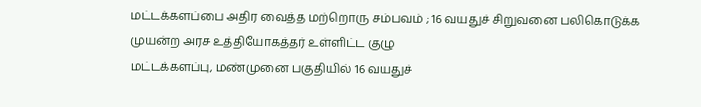மட்டக்களப்பை அதிர வைத்த மற்றொரு சம்பவம் ; 16 வயதுச் சிறுவனை பலிகொடுக்க முயன்ற அரச உத்தியோகத்தர் உள்ளிட்ட குழு
மட்டக்களப்பு, மண்முனை பகுதியில் 16 வயதுச்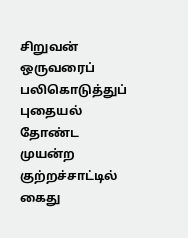சிறுவன் ஒருவரைப் பலிகொடுத்துப் புதையல் தோண்ட முயன்ற குற்றச்சாட்டில் கைது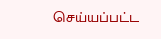செய்யப்பட்ட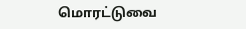மொரட்டுவை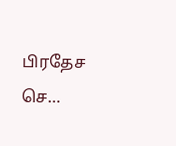பிரதேச செ…